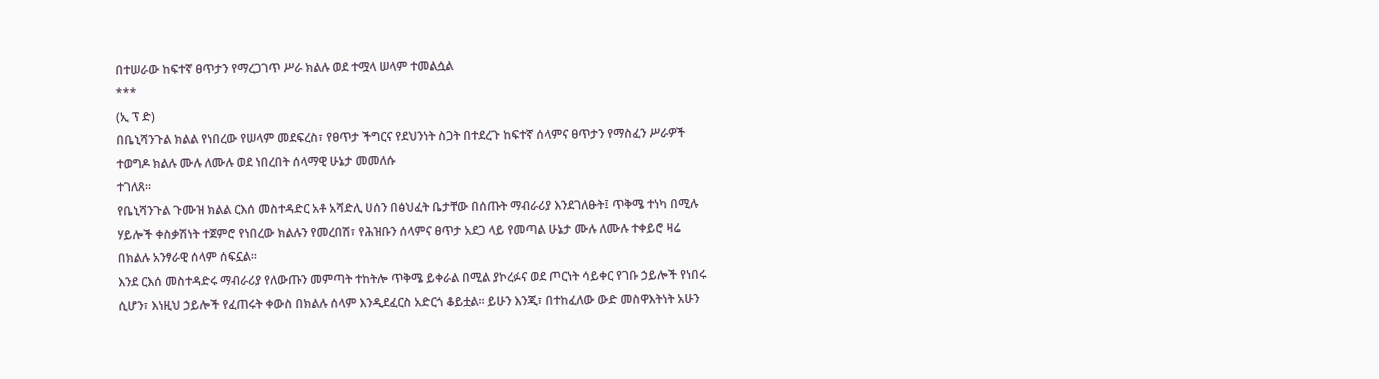በተሠራው ከፍተኛ ፀጥታን የማረጋገጥ ሥራ ክልሉ ወደ ተሟላ ሠላም ተመልሷል
***
(ኢ ፕ ድ)
በቤኒሻንጉል ክልል የነበረው የሠላም መደፍረስ፣ የፀጥታ ችግርና የደህንነት ስጋት በተደረጉ ከፍተኛ ሰላምና ፀጥታን የማስፈን ሥራዎች ተወግዶ ክልሉ ሙሉ ለሙሉ ወደ ነበረበት ሰላማዊ ሁኔታ መመለሱ
ተገለጸ።
የቤኒሻንጉል ጉሙዝ ክልል ርእሰ መስተዳድር አቶ አሻድሊ ሀሰን በፅህፈት ቤታቸው በሰጡት ማብራሪያ እንደገለፁት፤ ጥቅሜ ተነካ በሚሉ ሃይሎች ቀስቃሽነት ተጀምሮ የነበረው ክልሉን የመረበሽ፣ የሕዝቡን ሰላምና ፀጥታ አደጋ ላይ የመጣል ሁኔታ ሙሉ ለሙሉ ተቀይሮ ዛሬ በክልሉ አንፃራዊ ሰላም ሰፍኗል።
እንደ ርእሰ መስተዳድሩ ማብራሪያ የለውጡን መምጣት ተከትሎ ጥቅሜ ይቀራል በሚል ያኮረፉና ወደ ጦርነት ሳይቀር የገቡ ኃይሎች የነበሩ ሲሆን፣ እነዚህ ኃይሎች የፈጠሩት ቀውስ በክልሉ ሰላም እንዲደፈርስ አድርጎ ቆይቷል። ይሁን እንጂ፣ በተከፈለው ውድ መስዋእትነት አሁን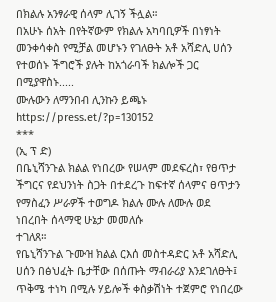በክልሉ አንፃራዊ ሰላም ሊገኝ ችሏል።
በአሁኑ ሰአት በየትኛውም የክልሉ አካባቢዎች በነፃነት መንቀሳቀስ የሚቻል መሆኑን የገለፁት አቶ አሻድሊ ሀሰን የተወሰኑ ችግሮች ያሉት ከአጎራባች ክልሎች ጋር በሚያዋስኑ.....
ሙሉውን ለማንበብ ሊንኩን ይጫኑ https://press.et/?p=130152
***
(ኢ ፕ ድ)
በቤኒሻንጉል ክልል የነበረው የሠላም መደፍረስ፣ የፀጥታ ችግርና የደህንነት ስጋት በተደረጉ ከፍተኛ ሰላምና ፀጥታን የማስፈን ሥራዎች ተወግዶ ክልሉ ሙሉ ለሙሉ ወደ ነበረበት ሰላማዊ ሁኔታ መመለሱ
ተገለጸ።
የቤኒሻንጉል ጉሙዝ ክልል ርእሰ መስተዳድር አቶ አሻድሊ ሀሰን በፅህፈት ቤታቸው በሰጡት ማብራሪያ እንደገለፁት፤ ጥቅሜ ተነካ በሚሉ ሃይሎች ቀስቃሽነት ተጀምሮ የነበረው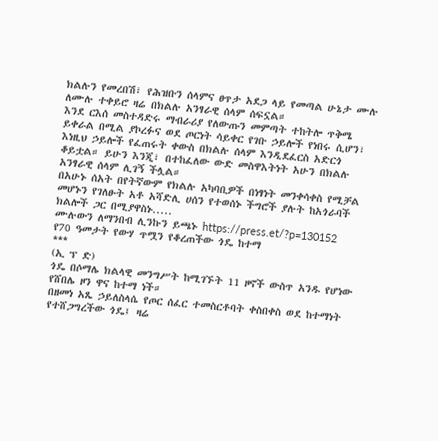ክልሉን የመረበሽ፣ የሕዝቡን ሰላምና ፀጥታ አደጋ ላይ የመጣል ሁኔታ ሙሉ ለሙሉ ተቀይሮ ዛሬ በክልሉ አንፃራዊ ሰላም ሰፍኗል።
እንደ ርእሰ መስተዳድሩ ማብራሪያ የለውጡን መምጣት ተከትሎ ጥቅሜ ይቀራል በሚል ያኮረፉና ወደ ጦርነት ሳይቀር የገቡ ኃይሎች የነበሩ ሲሆን፣ እነዚህ ኃይሎች የፈጠሩት ቀውስ በክልሉ ሰላም እንዲደፈርስ አድርጎ ቆይቷል። ይሁን እንጂ፣ በተከፈለው ውድ መስዋእትነት አሁን በክልሉ አንፃራዊ ሰላም ሊገኝ ችሏል።
በአሁኑ ሰአት በየትኛውም የክልሉ አካባቢዎች በነፃነት መንቀሳቀስ የሚቻል መሆኑን የገለፁት አቶ አሻድሊ ሀሰን የተወሰኑ ችግሮች ያሉት ከአጎራባች ክልሎች ጋር በሚያዋስኑ.....
ሙሉውን ለማንበብ ሊንኩን ይጫኑ https://press.et/?p=130152
የ70 ዓመታት የውሃ ጥሟን የቆረጠችው ጎዴ ከተማ
***
(ኢ ፕ ድ)
ጎዴ በሶማሌ ክልላዊ መንግሥት ከሚገኙት 11 ዞኖች ውስጥ አንዱ የሆነው የሸበሌ ዞን ዋና ከተማ ነች።
በዘመነ አጼ ኃይለስላሴ የጦር ሰፈር ተመስርቶባት ቀስበቀስ ወደ ከተማነት የተሸጋግረችው ጎዴ፤ ዛሬ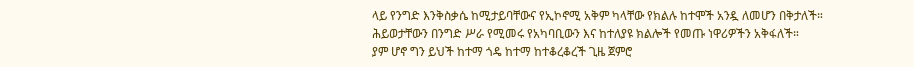ላይ የንግድ እንቅስቃሴ ከሚታይባቸውና የኢኮኖሚ አቅም ካላቸው የክልሉ ከተሞች አንዷ ለመሆን በቅታለች።
ሕይወታቸውን በንግድ ሥራ የሚመሩ የአካባቢውን እና ከተለያዩ ክልሎች የመጡ ነዋሪዎችን አቅፋለች።
ያም ሆኖ ግን ይህች ከተማ ጎዴ ከተማ ከተቆረቆረች ጊዜ ጀምሮ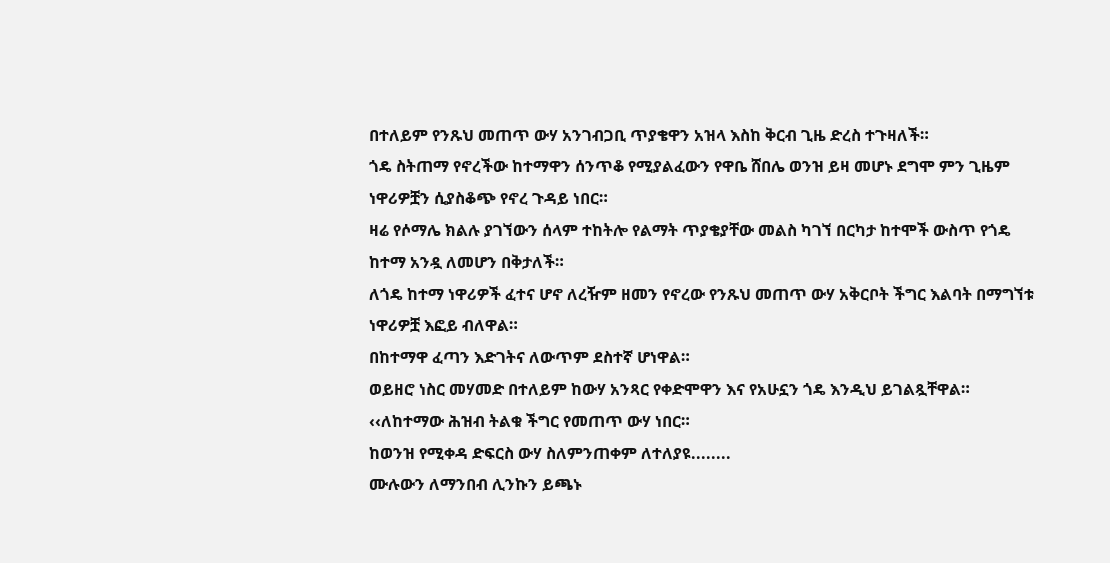በተለይም የንጹህ መጠጥ ውሃ አንገብጋቢ ጥያቄዋን አዝላ እስከ ቅርብ ጊዜ ድረስ ተጉዛለች።
ጎዴ ስትጠማ የኖረችው ከተማዋን ሰንጥቆ የሚያልፈውን የዋቤ ሸበሌ ወንዝ ይዛ መሆኑ ደግሞ ምን ጊዜም ነዋሪዎቿን ሲያስቆጭ የኖረ ጉዳይ ነበር።
ዛሬ የሶማሌ ክልሉ ያገኘውን ሰላም ተከትሎ የልማት ጥያቄያቸው መልስ ካገኘ በርካታ ከተሞች ውስጥ የጎዴ ከተማ አንዷ ለመሆን በቅታለች።
ለጎዴ ከተማ ነዋሪዎች ፈተና ሆኖ ለረዥም ዘመን የኖረው የንጹህ መጠጥ ውሃ አቅርቦት ችግር እልባት በማግኘቱ ነዋሪዎቿ እፎይ ብለዋል።
በከተማዋ ፈጣን እድገትና ለውጥም ደስተኛ ሆነዋል።
ወይዘሮ ነስር መሃመድ በተለይም ከውሃ አንጻር የቀድሞዋን እና የአሁኗን ጎዴ እንዲህ ይገልጿቸዋል። ‹‹ለከተማው ሕዝብ ትልቁ ችግር የመጠጥ ውሃ ነበር።
ከወንዝ የሚቀዳ ድፍርስ ውሃ ስለምንጠቀም ለተለያዩ........
ሙሉውን ለማንበብ ሊንኩን ይጫኑ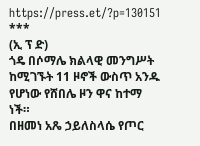https://press.et/?p=130151
***
(ኢ ፕ ድ)
ጎዴ በሶማሌ ክልላዊ መንግሥት ከሚገኙት 11 ዞኖች ውስጥ አንዱ የሆነው የሸበሌ ዞን ዋና ከተማ ነች።
በዘመነ አጼ ኃይለስላሴ የጦር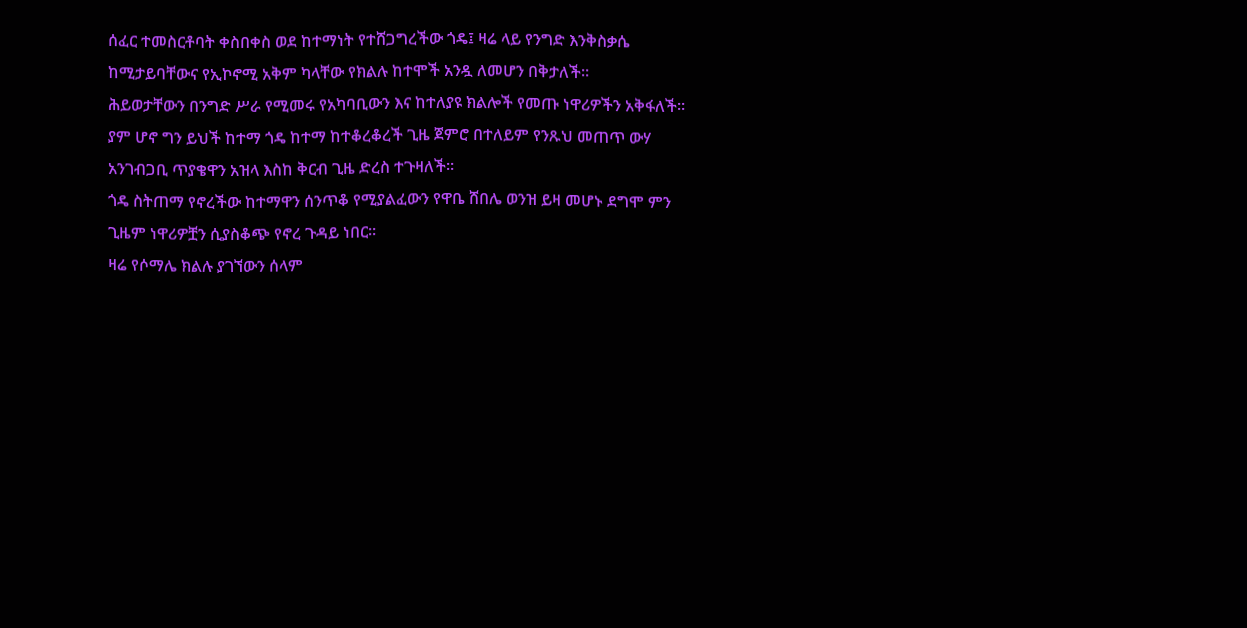ሰፈር ተመስርቶባት ቀስበቀስ ወደ ከተማነት የተሸጋግረችው ጎዴ፤ ዛሬ ላይ የንግድ እንቅስቃሴ ከሚታይባቸውና የኢኮኖሚ አቅም ካላቸው የክልሉ ከተሞች አንዷ ለመሆን በቅታለች።
ሕይወታቸውን በንግድ ሥራ የሚመሩ የአካባቢውን እና ከተለያዩ ክልሎች የመጡ ነዋሪዎችን አቅፋለች።
ያም ሆኖ ግን ይህች ከተማ ጎዴ ከተማ ከተቆረቆረች ጊዜ ጀምሮ በተለይም የንጹህ መጠጥ ውሃ አንገብጋቢ ጥያቄዋን አዝላ እስከ ቅርብ ጊዜ ድረስ ተጉዛለች።
ጎዴ ስትጠማ የኖረችው ከተማዋን ሰንጥቆ የሚያልፈውን የዋቤ ሸበሌ ወንዝ ይዛ መሆኑ ደግሞ ምን ጊዜም ነዋሪዎቿን ሲያስቆጭ የኖረ ጉዳይ ነበር።
ዛሬ የሶማሌ ክልሉ ያገኘውን ሰላም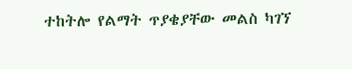ተከትሎ የልማት ጥያቄያቸው መልስ ካገኘ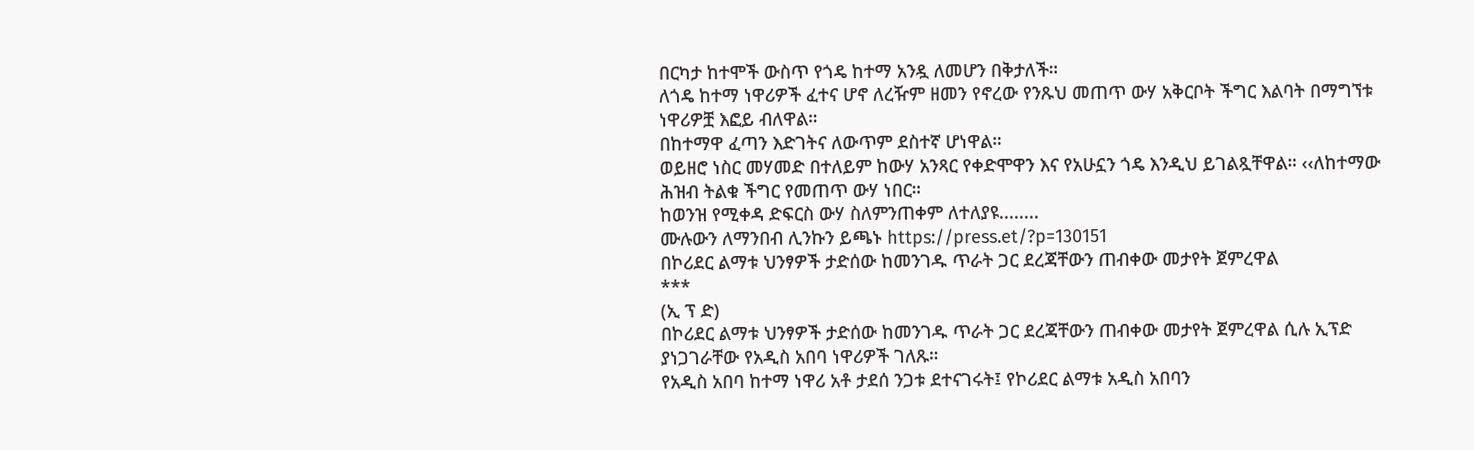በርካታ ከተሞች ውስጥ የጎዴ ከተማ አንዷ ለመሆን በቅታለች።
ለጎዴ ከተማ ነዋሪዎች ፈተና ሆኖ ለረዥም ዘመን የኖረው የንጹህ መጠጥ ውሃ አቅርቦት ችግር እልባት በማግኘቱ ነዋሪዎቿ እፎይ ብለዋል።
በከተማዋ ፈጣን እድገትና ለውጥም ደስተኛ ሆነዋል።
ወይዘሮ ነስር መሃመድ በተለይም ከውሃ አንጻር የቀድሞዋን እና የአሁኗን ጎዴ እንዲህ ይገልጿቸዋል። ‹‹ለከተማው ሕዝብ ትልቁ ችግር የመጠጥ ውሃ ነበር።
ከወንዝ የሚቀዳ ድፍርስ ውሃ ስለምንጠቀም ለተለያዩ........
ሙሉውን ለማንበብ ሊንኩን ይጫኑ https://press.et/?p=130151
በኮሪደር ልማቱ ህንፃዎች ታድሰው ከመንገዱ ጥራት ጋር ደረጃቸውን ጠብቀው መታየት ጀምረዋል
***
(ኢ ፕ ድ)
በኮሪደር ልማቱ ህንፃዎች ታድሰው ከመንገዱ ጥራት ጋር ደረጃቸውን ጠብቀው መታየት ጀምረዋል ሲሉ ኢፕድ ያነጋገራቸው የአዲስ አበባ ነዋሪዎች ገለጹ።
የአዲስ አበባ ከተማ ነዋሪ አቶ ታደሰ ንጋቱ ደተናገሩት፤ የኮሪደር ልማቱ አዲስ አበባን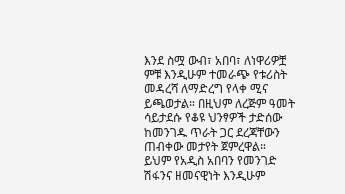እንደ ስሟ ውብ፣ አበባ፣ ለነዋሪዎቿ ምቹ እንዲሁም ተመራጭ የቱሪስት መዳረሻ ለማድረግ የላቀ ሚና ይጫወታል። በዚህም ለረጅም ዓመት ሳይታደሱ የቆዩ ህንፃዎች ታድሰው ከመንገዱ ጥራት ጋር ደረጃቸውን ጠብቀው መታየት ጀምረዋል።
ይህም የአዲስ አበባን የመንገድ ሽፋንና ዘመናዊነት እንዲሁም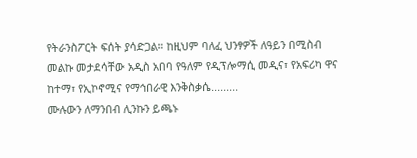የትራንስፖርት ፍሰት ያሳድጋል። ከዚህም ባለፈ ህንፃዎች ለዓይን በሚስብ መልኩ መታደሳቸው አዲስ አበባ የዓለም የዲፕሎማሲ መዲና፣ የአፍሪካ ዋና ከተማ፣ የኢኮኖሚና የማኅበራዊ እንቅስቃሴ.........
ሙሉውን ለማንበብ ሊንኩን ይጫኑ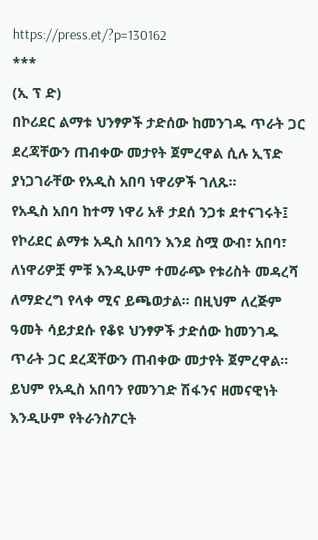https://press.et/?p=130162
***
(ኢ ፕ ድ)
በኮሪደር ልማቱ ህንፃዎች ታድሰው ከመንገዱ ጥራት ጋር ደረጃቸውን ጠብቀው መታየት ጀምረዋል ሲሉ ኢፕድ ያነጋገራቸው የአዲስ አበባ ነዋሪዎች ገለጹ።
የአዲስ አበባ ከተማ ነዋሪ አቶ ታደሰ ንጋቱ ደተናገሩት፤ የኮሪደር ልማቱ አዲስ አበባን እንደ ስሟ ውብ፣ አበባ፣ ለነዋሪዎቿ ምቹ እንዲሁም ተመራጭ የቱሪስት መዳረሻ ለማድረግ የላቀ ሚና ይጫወታል። በዚህም ለረጅም ዓመት ሳይታደሱ የቆዩ ህንፃዎች ታድሰው ከመንገዱ ጥራት ጋር ደረጃቸውን ጠብቀው መታየት ጀምረዋል።
ይህም የአዲስ አበባን የመንገድ ሽፋንና ዘመናዊነት እንዲሁም የትራንስፖርት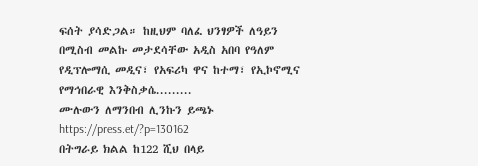ፍሰት ያሳድጋል። ከዚህም ባለፈ ህንፃዎች ለዓይን በሚስብ መልኩ መታደሳቸው አዲስ አበባ የዓለም የዲፕሎማሲ መዲና፣ የአፍሪካ ዋና ከተማ፣ የኢኮኖሚና የማኅበራዊ እንቅስቃሴ.........
ሙሉውን ለማንበብ ሊንኩን ይጫኑ https://press.et/?p=130162
በትግራይ ክልል ከ122 ሺህ በላይ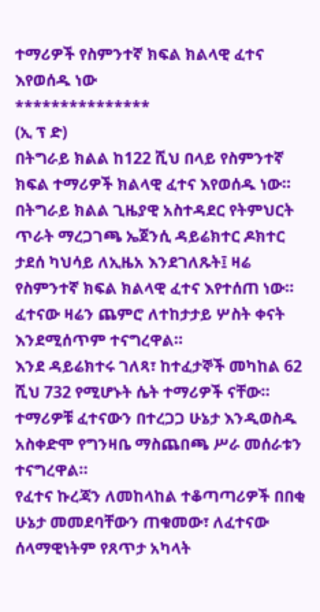ተማሪዎች የስምንተኛ ክፍል ክልላዊ ፈተና እየወሰዱ ነው
***************
(ኢ ፕ ድ)
በትግራይ ክልል ከ122 ሺህ በላይ የስምንተኛ ክፍል ተማሪዎች ክልላዊ ፈተና እየወሰዱ ነው።
በትግራይ ክልል ጊዜያዊ አስተዳደር የትምህርት ጥራት ማረጋገጫ ኤጀንሲ ዳይሬክተር ዶክተር ታደሰ ካህሳይ ለኢዜአ እንደገለጹት፤ ዛሬ የስምንተኛ ክፍል ክልላዊ ፈተና እየተሰጠ ነው።
ፈተናው ዛሬን ጨምሮ ለተከታታይ ሦስት ቀናት እንደሚሰጥም ተናግረዋል።
እንደ ዳይሬክተሩ ገለጻ፣ ከተፈታኞች መካከል 62 ሺህ 732 የሚሆኑት ሴት ተማሪዎች ናቸው።
ተማሪዎቹ ፈተናውን በተረጋጋ ሁኔታ እንዲወስዱ አስቀድሞ የግንዛቤ ማስጨበጫ ሥራ መሰራቱን ተናግረዋል።
የፈተና ኩረጃን ለመከላከል ተቆጣጣሪዎች በበቂ ሁኔታ መመደባቸውን ጠቁመው፣ ለፈተናው ሰላማዊነትም የጸጥታ አካላት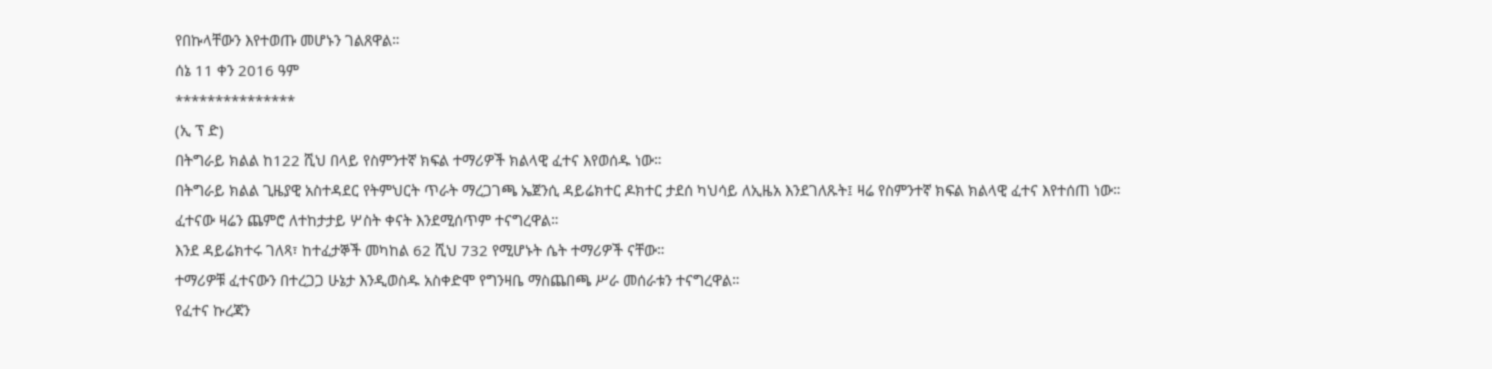የበኩላቸውን እየተወጡ መሆኑን ገልጸዋል።
ሰኔ 11 ቀን 2016 ዓም
***************
(ኢ ፕ ድ)
በትግራይ ክልል ከ122 ሺህ በላይ የስምንተኛ ክፍል ተማሪዎች ክልላዊ ፈተና እየወሰዱ ነው።
በትግራይ ክልል ጊዜያዊ አስተዳደር የትምህርት ጥራት ማረጋገጫ ኤጀንሲ ዳይሬክተር ዶክተር ታደሰ ካህሳይ ለኢዜአ እንደገለጹት፤ ዛሬ የስምንተኛ ክፍል ክልላዊ ፈተና እየተሰጠ ነው።
ፈተናው ዛሬን ጨምሮ ለተከታታይ ሦስት ቀናት እንደሚሰጥም ተናግረዋል።
እንደ ዳይሬክተሩ ገለጻ፣ ከተፈታኞች መካከል 62 ሺህ 732 የሚሆኑት ሴት ተማሪዎች ናቸው።
ተማሪዎቹ ፈተናውን በተረጋጋ ሁኔታ እንዲወስዱ አስቀድሞ የግንዛቤ ማስጨበጫ ሥራ መሰራቱን ተናግረዋል።
የፈተና ኩረጃን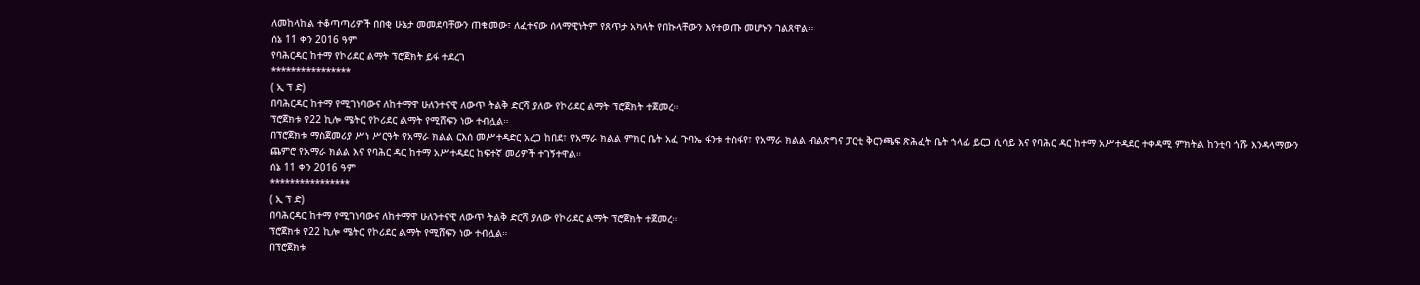ለመከላከል ተቆጣጣሪዎች በበቂ ሁኔታ መመደባቸውን ጠቁመው፣ ለፈተናው ሰላማዊነትም የጸጥታ አካላት የበኩላቸውን እየተወጡ መሆኑን ገልጸዋል።
ሰኔ 11 ቀን 2016 ዓም
የባሕርዳር ከተማ የኮሪደር ልማት ፕሮጀክት ይፋ ተደረገ
****************
( ኢ ፕ ድ)
በባሕርዳር ከተማ የሚገነባውና ለከተማዋ ሁለንተናዊ ለውጥ ትልቅ ድርሻ ያለው የኮሪደር ልማት ፕሮጀክት ተጀመረ።
ፕሮጀክቱ የ22 ኪሎ ሜትር የኮሪደር ልማት የሚሸፍን ነው ተብሏል።
በፕሮጀክቱ ማስጀመሪያ ሥነ ሥርዓት የአማራ ክልል ርእሰ መሥተዳድር አረጋ ከበደ፣ የአማራ ክልል ምክር ቤት አፈ ጉባኤ ፋንቱ ተስፋየ፣ የአማራ ክልል ብልጽግና ፓርቲ ቅርንጫፍ ጽሕፈት ቤት ኀላፊ ይርጋ ሲሳይ እና የባሕር ዳር ከተማ አሥተዳደር ተቀዳሚ ምክትል ከንቲባ ጎሹ እንዳላማውን ጨምሮ የአማራ ክልል እና የባሕር ዳር ከተማ አሥተዳደር ከፍተኛ መሪዎች ተገኝተዋል።
ሰኔ 11 ቀን 2016 ዓም
****************
( ኢ ፕ ድ)
በባሕርዳር ከተማ የሚገነባውና ለከተማዋ ሁለንተናዊ ለውጥ ትልቅ ድርሻ ያለው የኮሪደር ልማት ፕሮጀክት ተጀመረ።
ፕሮጀክቱ የ22 ኪሎ ሜትር የኮሪደር ልማት የሚሸፍን ነው ተብሏል።
በፕሮጀክቱ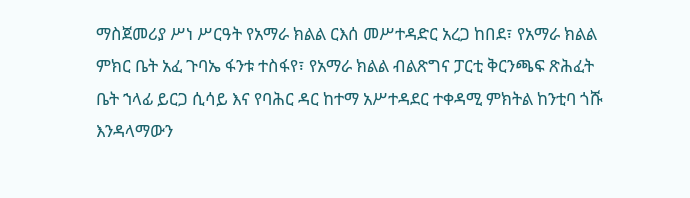ማስጀመሪያ ሥነ ሥርዓት የአማራ ክልል ርእሰ መሥተዳድር አረጋ ከበደ፣ የአማራ ክልል ምክር ቤት አፈ ጉባኤ ፋንቱ ተስፋየ፣ የአማራ ክልል ብልጽግና ፓርቲ ቅርንጫፍ ጽሕፈት ቤት ኀላፊ ይርጋ ሲሳይ እና የባሕር ዳር ከተማ አሥተዳደር ተቀዳሚ ምክትል ከንቲባ ጎሹ እንዳላማውን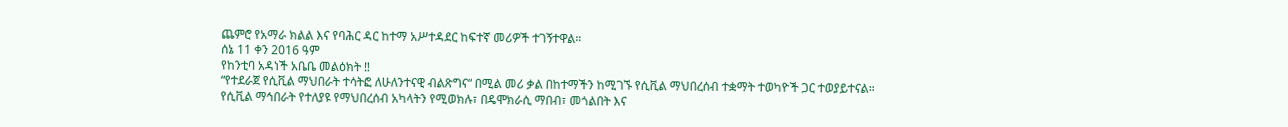ጨምሮ የአማራ ክልል እና የባሕር ዳር ከተማ አሥተዳደር ከፍተኛ መሪዎች ተገኝተዋል።
ሰኔ 11 ቀን 2016 ዓም
የከንቲባ አዳነች አቤቤ መልዕክት ‼
“የተደራጀ የሲቪል ማህበራት ተሳትፎ ለሁለንተናዊ ብልጽግና“ በሚል መሪ ቃል በከተማችን ከሚገኙ የሲቪል ማህበረሰብ ተቋማት ተወካዮች ጋር ተወያይተናል።
የሲቪል ማኅበራት የተለያዩ የማህበረሰብ አካላትን የሚወክሉ፣ በዴሞክራሲ ማበብ፣ መጎልበት እና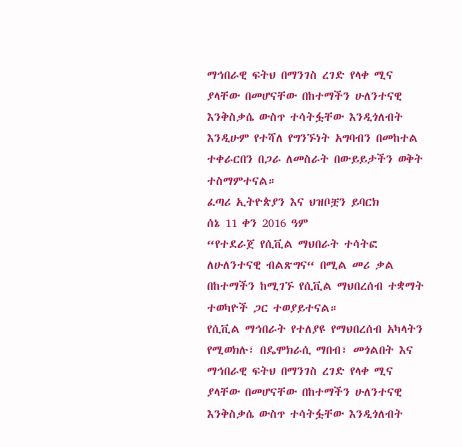ማኅበራዊ ፍትህ በማንገስ ረገድ የላቀ ሚና ያላቸው በመሆናቸው በከተማችን ሁለንተናዊ እንቅስቃሴ ውስጥ ተሳትፏቸው እንዲጎለብት እንዲሁም የተሻለ የግንኙነት አግባብን በመከተል ተቀራርበን በጋራ ለመስራት በውይይታችን ወቅት ተስማምተናል።
ፈጣሪ ኢትዮጵያን እና ህዝቦቿን ይባርክ
ሰኔ 11 ቀን 2016 ዓም
“የተደራጀ የሲቪል ማህበራት ተሳትፎ ለሁለንተናዊ ብልጽግና“ በሚል መሪ ቃል በከተማችን ከሚገኙ የሲቪል ማህበረሰብ ተቋማት ተወካዮች ጋር ተወያይተናል።
የሲቪል ማኅበራት የተለያዩ የማህበረሰብ አካላትን የሚወክሉ፣ በዴሞክራሲ ማበብ፣ መጎልበት እና ማኅበራዊ ፍትህ በማንገስ ረገድ የላቀ ሚና ያላቸው በመሆናቸው በከተማችን ሁለንተናዊ እንቅስቃሴ ውስጥ ተሳትፏቸው እንዲጎለብት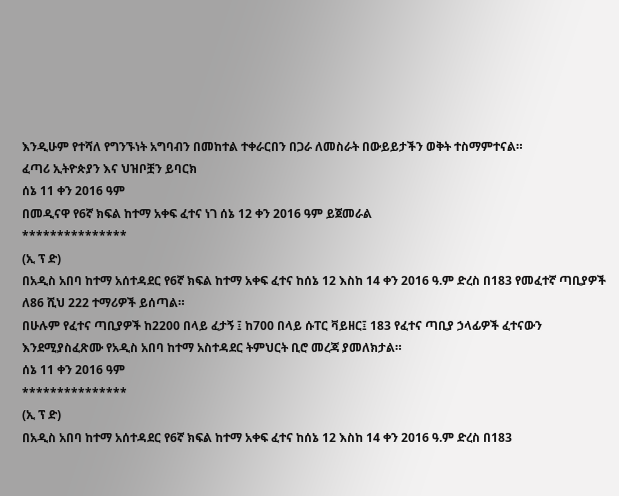እንዲሁም የተሻለ የግንኙነት አግባብን በመከተል ተቀራርበን በጋራ ለመስራት በውይይታችን ወቅት ተስማምተናል።
ፈጣሪ ኢትዮጵያን እና ህዝቦቿን ይባርክ
ሰኔ 11 ቀን 2016 ዓም
በመዲናዋ የ6ኛ ክፍል ከተማ አቀፍ ፈተና ነገ ሰኔ 12 ቀን 2016 ዓም ይጀመራል
***************
(ኢ ፕ ድ)
በአዲስ አበባ ከተማ አሰተዳደር የ6ኛ ክፍል ከተማ አቀፍ ፈተና ከሰኔ 12 እስከ 14 ቀን 2016 ዓ.ም ድረስ በ183 የመፈተኛ ጣቢያዎች ለ86 ሺህ 222 ተማሪዎች ይሰጣል።
በሁሉም የፈተና ጣቢያዎች ከ2200 በላይ ፈታኝ ፤ ከ700 በላይ ሱፐር ቫይዘር፤ 183 የፈተና ጣቢያ ኃላፊዎች ፈተናውን እንደሚያስፈጽሙ የአዲስ አበባ ከተማ አስተዳደር ትምህርት ቢሮ መረጃ ያመለክታል።
ሰኔ 11 ቀን 2016 ዓም
***************
(ኢ ፕ ድ)
በአዲስ አበባ ከተማ አሰተዳደር የ6ኛ ክፍል ከተማ አቀፍ ፈተና ከሰኔ 12 እስከ 14 ቀን 2016 ዓ.ም ድረስ በ183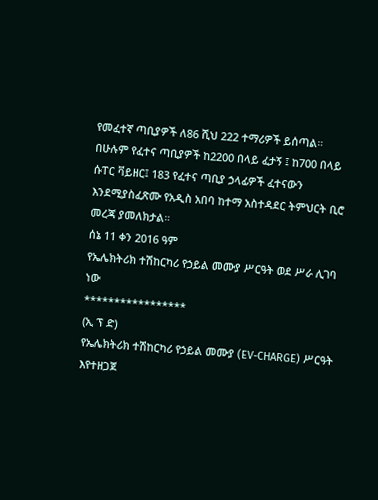የመፈተኛ ጣቢያዎች ለ86 ሺህ 222 ተማሪዎች ይሰጣል።
በሁሉም የፈተና ጣቢያዎች ከ2200 በላይ ፈታኝ ፤ ከ700 በላይ ሱፐር ቫይዘር፤ 183 የፈተና ጣቢያ ኃላፊዎች ፈተናውን እንደሚያስፈጽሙ የአዲስ አበባ ከተማ አስተዳደር ትምህርት ቢሮ መረጃ ያመለክታል።
ሰኔ 11 ቀን 2016 ዓም
የኤሌክትሪክ ተሽከርካሪ የኃይል መሙያ ሥርዓት ወደ ሥራ ሊገባ ነው
*****************
(ኢ ፕ ድ)
የኤሌክትሪክ ተሽከርካሪ የኃይል መሙያ (EV-CHARGE) ሥርዓት እየተዘጋጀ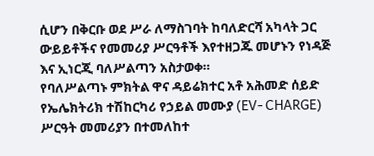ሲሆን በቅርቡ ወደ ሥራ ለማስገባት ከባለድርሻ አካላት ጋር ውይይቶችና የመመሪያ ሥርዓቶች እየተዘጋጁ መሆኑን የነዳጅ እና ኢነርጂ ባለሥልጣን አስታወቀ።
የባለሥልጣኑ ምክትል ዋና ዳይሬክተር አቶ አሕመድ ሰይድ የኤሌክትሪክ ተሽከርካሪ የኃይል መሙያ (EV- CHARGE) ሥርዓት መመሪያን በተመለከተ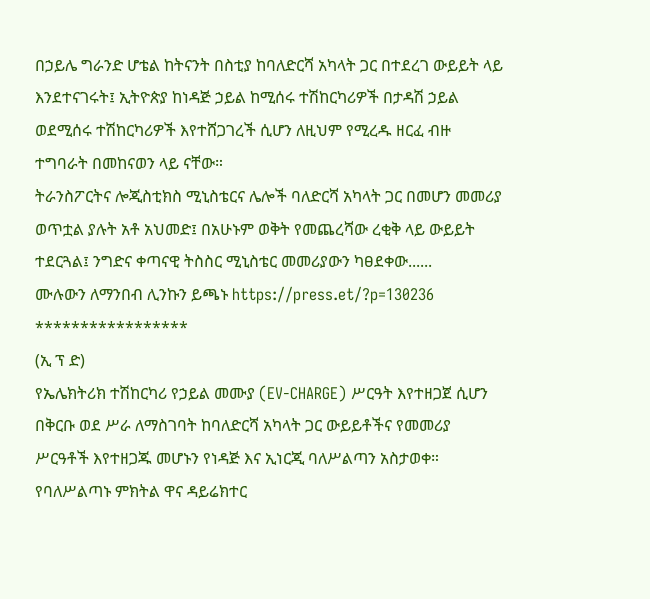በኃይሌ ግራንድ ሆቴል ከትናንት በስቲያ ከባለድርሻ አካላት ጋር በተደረገ ውይይት ላይ እንደተናገሩት፤ ኢትዮጵያ ከነዳጅ ኃይል ከሚሰሩ ተሽከርካሪዎች በታዳሽ ኃይል ወደሚሰሩ ተሽከርካሪዎች እየተሸጋገረች ሲሆን ለዚህም የሚረዱ ዘርፈ ብዙ ተግባራት በመከናወን ላይ ናቸው።
ትራንስፖርትና ሎጂስቲክስ ሚኒስቴርና ሌሎች ባለድርሻ አካላት ጋር በመሆን መመሪያ ወጥቷል ያሉት አቶ አህመድ፤ በአሁኑም ወቅት የመጨረሻው ረቂቅ ላይ ውይይት ተደርጓል፤ ንግድና ቀጣናዊ ትስስር ሚኒስቴር መመሪያውን ካፀደቀው......
ሙሉውን ለማንበብ ሊንኩን ይጫኑ https://press.et/?p=130236
*****************
(ኢ ፕ ድ)
የኤሌክትሪክ ተሽከርካሪ የኃይል መሙያ (EV-CHARGE) ሥርዓት እየተዘጋጀ ሲሆን በቅርቡ ወደ ሥራ ለማስገባት ከባለድርሻ አካላት ጋር ውይይቶችና የመመሪያ ሥርዓቶች እየተዘጋጁ መሆኑን የነዳጅ እና ኢነርጂ ባለሥልጣን አስታወቀ።
የባለሥልጣኑ ምክትል ዋና ዳይሬክተር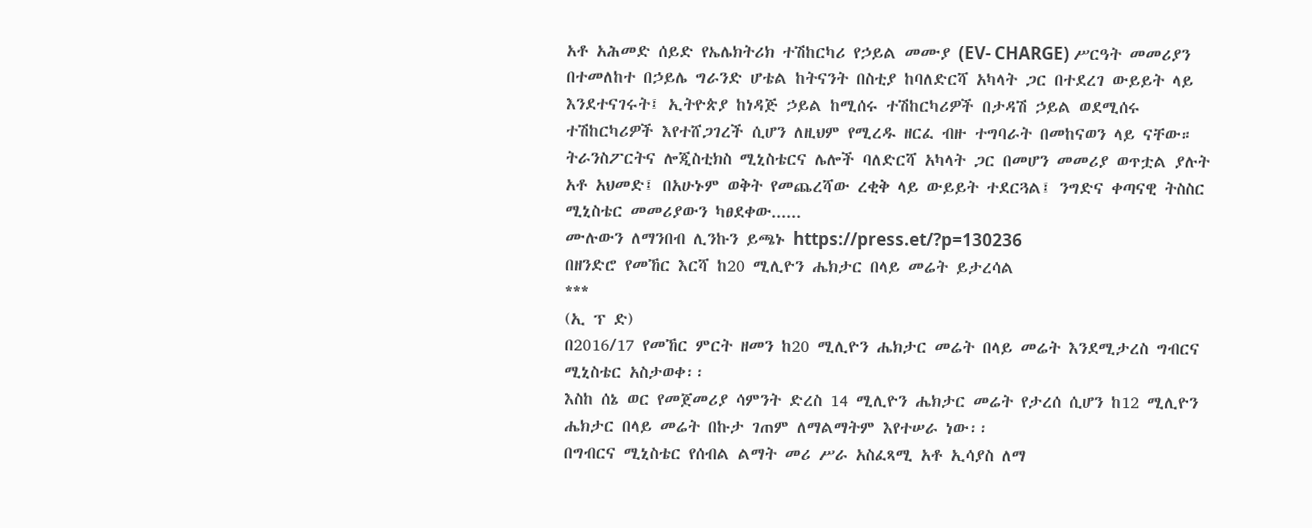አቶ አሕመድ ሰይድ የኤሌክትሪክ ተሽከርካሪ የኃይል መሙያ (EV- CHARGE) ሥርዓት መመሪያን በተመለከተ በኃይሌ ግራንድ ሆቴል ከትናንት በስቲያ ከባለድርሻ አካላት ጋር በተደረገ ውይይት ላይ እንደተናገሩት፤ ኢትዮጵያ ከነዳጅ ኃይል ከሚሰሩ ተሽከርካሪዎች በታዳሽ ኃይል ወደሚሰሩ ተሽከርካሪዎች እየተሸጋገረች ሲሆን ለዚህም የሚረዱ ዘርፈ ብዙ ተግባራት በመከናወን ላይ ናቸው።
ትራንስፖርትና ሎጂስቲክስ ሚኒስቴርና ሌሎች ባለድርሻ አካላት ጋር በመሆን መመሪያ ወጥቷል ያሉት አቶ አህመድ፤ በአሁኑም ወቅት የመጨረሻው ረቂቅ ላይ ውይይት ተደርጓል፤ ንግድና ቀጣናዊ ትስስር ሚኒስቴር መመሪያውን ካፀደቀው......
ሙሉውን ለማንበብ ሊንኩን ይጫኑ https://press.et/?p=130236
በዘንድሮ የመኸር እርሻ ከ20 ሚሊዮን ሔክታር በላይ መሬት ይታረሳል
***
(ኢ ፕ ድ)
በ2016/17 የመኸር ምርት ዘመን ከ20 ሚሊዮን ሔክታር መሬት በላይ መሬት እንደሚታረስ ግብርና ሚኒስቴር አስታወቀ፡፡
እስከ ሰኔ ወር የመጀመሪያ ሳምንት ድረስ 14 ሚሊዮን ሔክታር መሬት የታረሰ ሲሆን ከ12 ሚሊዮን ሔክታር በላይ መሬት በኩታ ገጠም ለማልማትም እየተሠራ ነው፡፡
በግብርና ሚኒስቴር የሰብል ልማት መሪ ሥራ አስፈጻሚ አቶ ኢሳያስ ለማ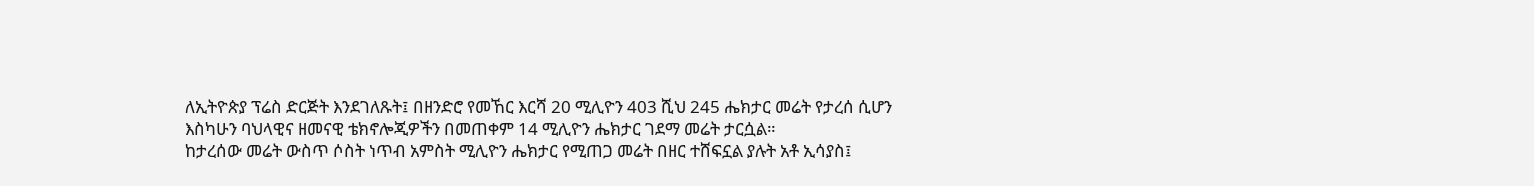ለኢትዮጵያ ፕሬስ ድርጅት እንደገለጹት፤ በዘንድሮ የመኸር እርሻ 20 ሚሊዮን 403 ሺህ 245 ሔክታር መሬት የታረሰ ሲሆን እስካሁን ባህላዊና ዘመናዊ ቴክኖሎጂዎችን በመጠቀም 14 ሚሊዮን ሔክታር ገደማ መሬት ታርሷል።
ከታረሰው መሬት ውስጥ ሶስት ነጥብ አምስት ሚሊዮን ሔክታር የሚጠጋ መሬት በዘር ተሸፍኗል ያሉት አቶ ኢሳያስ፤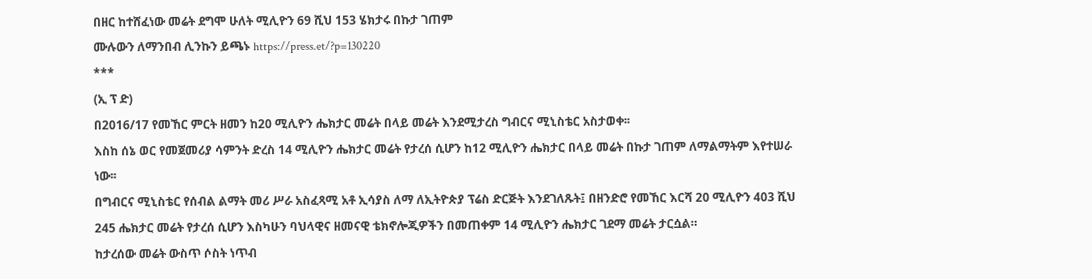በዘር ከተሸፈነው መሬት ደግሞ ሁለት ሚሊዮን 69 ሺህ 153 ሄክታሩ በኩታ ገጠም
ሙሉውን ለማንበብ ሊንኩን ይጫኑ https://press.et/?p=130220
***
(ኢ ፕ ድ)
በ2016/17 የመኸር ምርት ዘመን ከ20 ሚሊዮን ሔክታር መሬት በላይ መሬት እንደሚታረስ ግብርና ሚኒስቴር አስታወቀ፡፡
እስከ ሰኔ ወር የመጀመሪያ ሳምንት ድረስ 14 ሚሊዮን ሔክታር መሬት የታረሰ ሲሆን ከ12 ሚሊዮን ሔክታር በላይ መሬት በኩታ ገጠም ለማልማትም እየተሠራ ነው፡፡
በግብርና ሚኒስቴር የሰብል ልማት መሪ ሥራ አስፈጻሚ አቶ ኢሳያስ ለማ ለኢትዮጵያ ፕሬስ ድርጅት እንደገለጹት፤ በዘንድሮ የመኸር እርሻ 20 ሚሊዮን 403 ሺህ 245 ሔክታር መሬት የታረሰ ሲሆን እስካሁን ባህላዊና ዘመናዊ ቴክኖሎጂዎችን በመጠቀም 14 ሚሊዮን ሔክታር ገደማ መሬት ታርሷል።
ከታረሰው መሬት ውስጥ ሶስት ነጥብ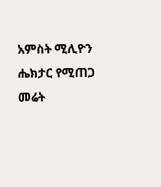አምስት ሚሊዮን ሔክታር የሚጠጋ መሬት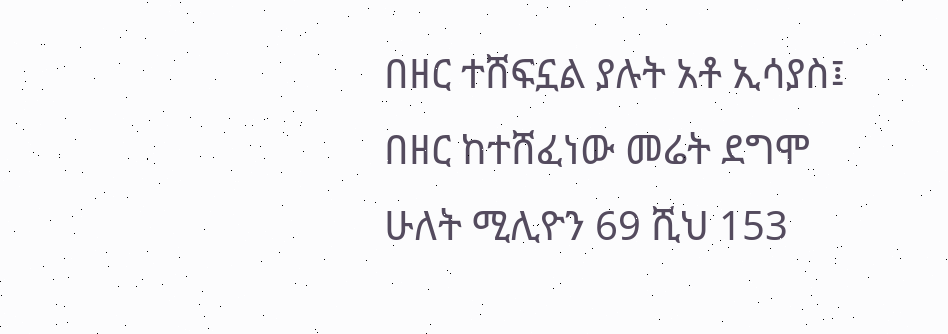በዘር ተሸፍኗል ያሉት አቶ ኢሳያስ፤ በዘር ከተሸፈነው መሬት ደግሞ ሁለት ሚሊዮን 69 ሺህ 153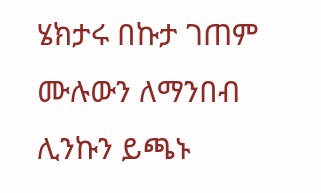ሄክታሩ በኩታ ገጠም
ሙሉውን ለማንበብ ሊንኩን ይጫኑ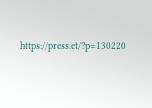https://press.et/?p=130220